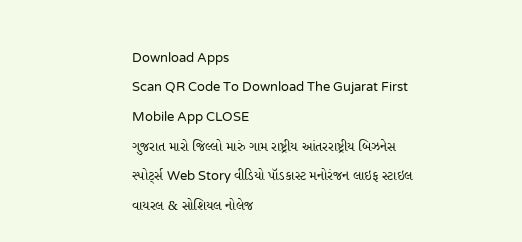Download Apps
Scan QR Code To Download The Gujarat First Mobile App CLOSE
ગુજરાત મારો જિલ્લો મારું ગામ રાષ્ટ્રીય આંતરરાષ્ટ્રીય બિઝનેસ સ્પોર્ટ્સ Web Story વીડિયો પૉડકાસ્ટ મનોરંજન લાઇફ સ્ટાઇલ વાયરલ & સોશિયલ નોલેજ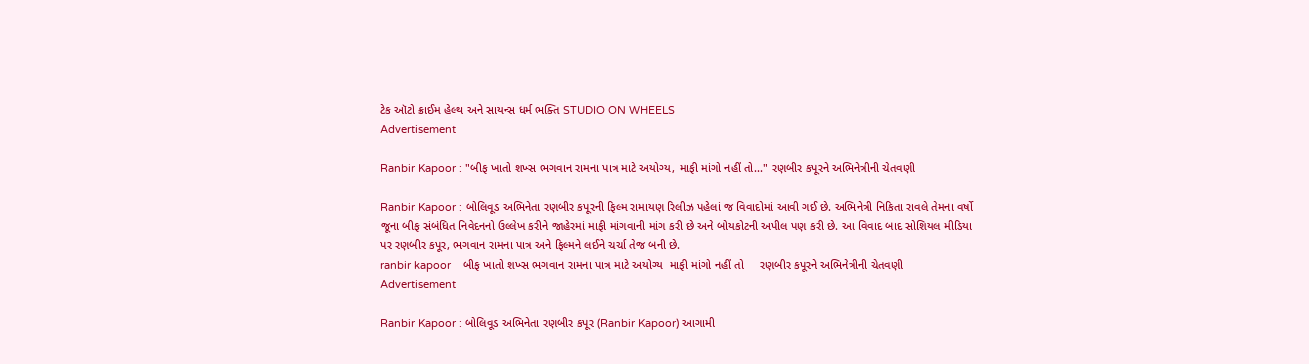ટેક ઑટો ક્રાઈમ હેલ્થ અને સાયન્સ ધર્મ ભક્તિ STUDIO ON WHEELS
Advertisement

Ranbir Kapoor : "બીફ ખાતો શખ્સ ભગવાન રામના પાત્ર માટે અયોગ્ય, માફી માંગો નહીં તો..." રણબીર કપૂરને અભિનેત્રીની ચેતવણી

Ranbir Kapoor : બોલિવૂડ અભિનેતા રણબીર કપૂરની ફિલ્મ રામાયણ રિલીઝ પહેલાં જ વિવાદોમાં આવી ગઈ છે. અભિનેત્રી નિકિતા રાવલે તેમના વર્ષો જૂના બીફ સંબંધિત નિવેદનનો ઉલ્લેખ કરીને જાહેરમાં માફી માંગવાની માંગ કરી છે અને બોયકોટની અપીલ પણ કરી છે. આ વિવાદ બાદ સોશિયલ મીડિયા પર રણબીર કપૂર, ભગવાન રામના પાત્ર અને ફિલ્મને લઈને ચર્ચા તેજ બની છે.
ranbir kapoor    બીફ ખાતો શખ્સ ભગવાન રામના પાત્ર માટે અયોગ્ય  માફી માંગો નહીં તો     રણબીર કપૂરને અભિનેત્રીની ચેતવણી
Advertisement

Ranbir Kapoor : બોલિવૂડ અભિનેતા રણબીર કપૂર (Ranbir Kapoor) આગામી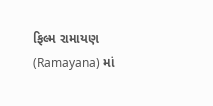ફિલ્મ રામાયણ (Ramayana) માં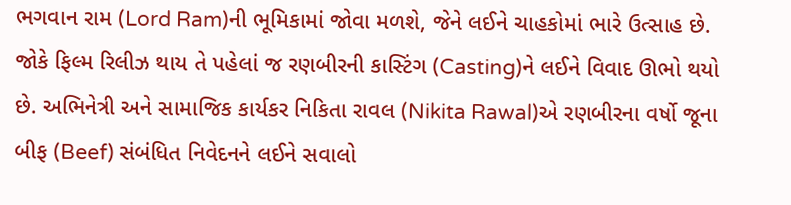ભગવાન રામ (Lord Ram)ની ભૂમિકામાં જોવા મળશે, જેને લઈને ચાહકોમાં ભારે ઉત્સાહ છે. જોકે ફિલ્મ રિલીઝ થાય તે પહેલાં જ રણબીરની કાસ્ટિંગ (Casting)ને લઈને વિવાદ ઊભો થયો છે. અભિનેત્રી અને સામાજિક કાર્યકર નિકિતા રાવલ (Nikita Rawal)એ રણબીરના વર્ષો જૂના બીફ (Beef) સંબંધિત નિવેદનને લઈને સવાલો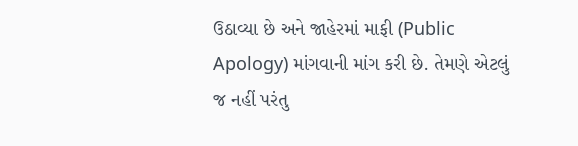ઉઠાવ્યા છે અને જાહેરમાં માફી (Public Apology) માંગવાની માંગ કરી છે. તેમણે એટલું જ નહીં પરંતુ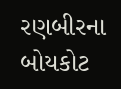રણબીરના બોયકોટ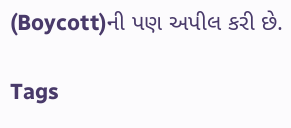(Boycott)ની પણ અપીલ કરી છે.

Tags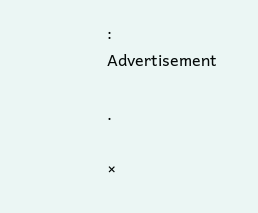:
Advertisement

.

×